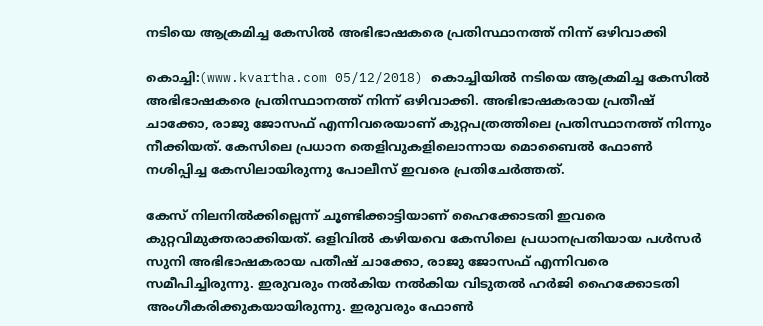നടിയെ ആക്രമിച്ച കേസില്‍ അഭിഭാഷകരെ പ്രതിസ്ഥാനത്ത് നിന്ന് ഒഴിവാക്കി

കൊച്ചി:(www.kvartha.com 05/12/2018) കൊച്ചിയില്‍ നടിയെ ആക്രമിച്ച കേസില്‍ അഭിഭാഷകരെ പ്രതിസ്ഥാനത്ത് നിന്ന് ഒഴിവാക്കി. അഭിഭാഷകരായ പ്രതീഷ് ചാക്കോ, രാജു ജോസഫ് എന്നിവരെയാണ് കുറ്റപത്രത്തിലെ പ്രതിസ്ഥാനത്ത് നിന്നും നീക്കിയത്. കേസിലെ പ്രധാന തെളിവുകളിലൊന്നായ മൊബൈല്‍ ഫോണ്‍ നശിപ്പിച്ച കേസിലായിരുന്നു പോലീസ് ഇവരെ പ്രതിചേര്‍ത്തത്.

കേസ് നിലനില്‍ക്കില്ലെന്ന് ചൂണ്ടിക്കാട്ടിയാണ് ഹൈക്കോടതി ഇവരെ കുറ്റവിമുക്തരാക്കിയത്. ഒളിവില്‍ കഴിയവെ കേസിലെ പ്രധാനപ്രതിയായ പള്‍സര്‍ സുനി അഭിഭാഷകരായ പതീഷ് ചാക്കോ, രാജു ജോസഫ് എന്നിവരെ സമീപിച്ചിരുന്നു. ഇരുവരും നല്‍കിയ നല്‍കിയ വിടുതല്‍ ഹര്‍ജി ഹൈക്കോടതി അംഗീകരിക്കുകയായിരുന്നു. ഇരുവരും ഫോണ്‍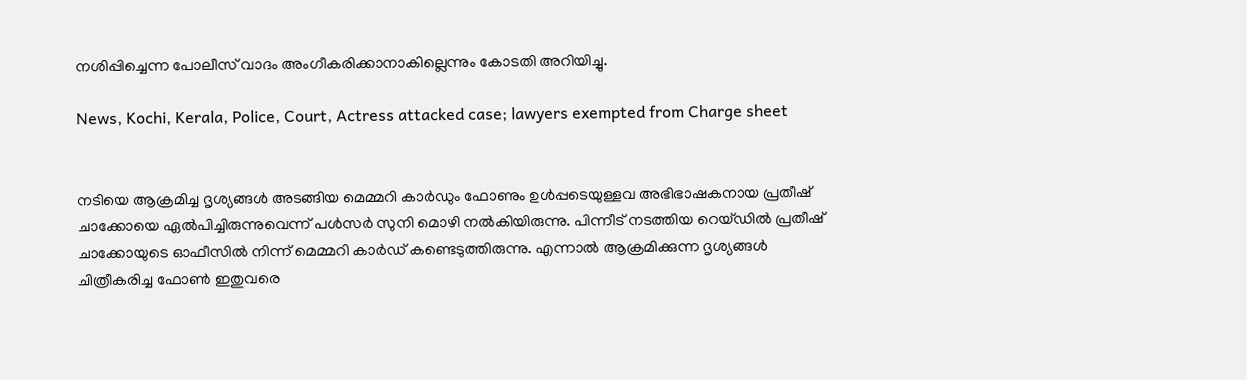നശിപ്പിച്ചെന്ന പോലീസ് വാദം അംഗീകരിക്കാനാകില്ലെന്നും കോടതി അറിയിച്ചു.

News, Kochi, Kerala, Police, Court, Actress attacked case; lawyers exempted from Charge sheet


നടിയെ ആക്രമിച്ച ദൃശ്യങ്ങള്‍ അടങ്ങിയ മെമ്മറി കാര്‍ഡും ഫോണും ഉള്‍പ്പടെയുള്ളവ അഭിഭാഷകനായ പ്രതീഷ് ചാക്കോയെ ഏല്‍പിച്ചിരുന്നുവെന്ന് പള്‍സര്‍ സുനി മൊഴി നല്‍കിയിരുന്നു. പിന്നീട് നടത്തിയ റെയ്ഡില്‍ പ്രതീഷ് ചാക്കോയുടെ ഓഫീസില്‍ നിന്ന് മെമ്മറി കാര്‍ഡ് കണ്ടെടുത്തിരുന്നു. എന്നാല്‍ ആക്രമിക്കുന്ന ദൃശ്യങ്ങള്‍ ചിത്രീകരിച്ച ഫോണ്‍ ഇതുവരെ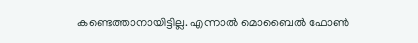കണ്ടെത്താനായിട്ടില്ല. എന്നാല്‍ മൊബൈല്‍ ഫോണ്‍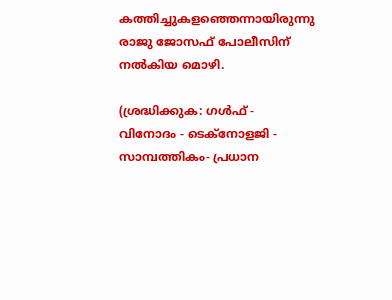കത്തിച്ചുകളഞ്ഞെന്നായിരുന്നു രാജു ജോസഫ് പോലീസിന് നല്‍കിയ മൊഴി.

(ശ്രദ്ധിക്കുക: ഗൾഫ് - വിനോദം - ടെക്നോളജി - സാമ്പത്തികം- പ്രധാന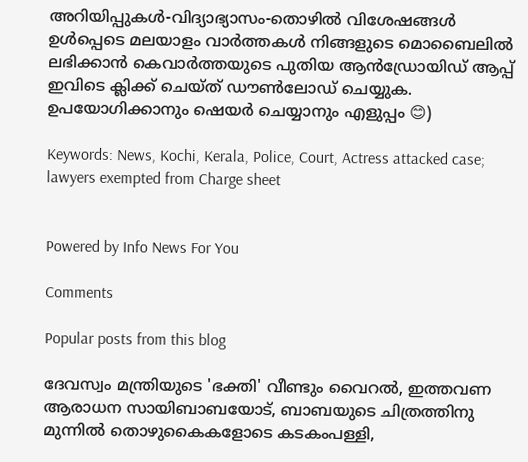അറിയിപ്പുകൾ-വിദ്യാഭ്യാസം-തൊഴിൽ വിശേഷങ്ങൾ ഉൾപ്പെടെ മലയാളം വാർത്തകൾ നിങ്ങളുടെ മൊബൈലിൽ ലഭിക്കാൻ കെവാർത്തയുടെ പുതിയ ആൻഡ്രോയിഡ് ആപ്പ് ഇവിടെ ക്ലിക്ക് ചെയ്ത് ഡൗൺലോഡ് ചെയ്യുക. ഉപയോഗിക്കാനും ഷെയർ ചെയ്യാനും എളുപ്പം 😊)

Keywords: News, Kochi, Kerala, Police, Court, Actress attacked case; lawyers exempted from Charge sheet


Powered by Info News For You

Comments

Popular posts from this blog

ദേവസ്വം മന്ത്രിയുടെ 'ഭക്തി' വീണ്ടും വൈറല്‍, ഇത്തവണ ആരാധന സായിബാബയോട്, ബാബയുടെ ചിത്രത്തിനു മുന്നില്‍ തൊഴുകൈകളോടെ കടകംപള്ളി,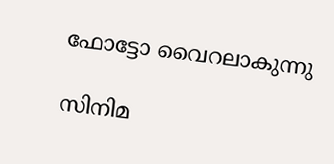ഫോട്ടോ വൈറലാകുന്നു

സിനിമ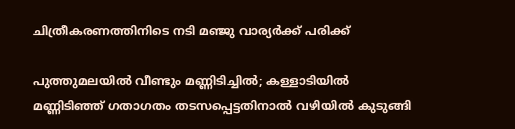ചിത്രീകരണത്തിനിടെ നടി മഞ്ജു വാര്യര്‍ക്ക് പരിക്ക്

പുത്തുമലയില്‍ വീണ്ടും മണ്ണിടിച്ചില്‍; കള്ളാടിയില്‍ മണ്ണിടിഞ്ഞ് ഗതാഗതം തടസപ്പെട്ടതിനാല്‍ വഴിയില്‍ കുടുങ്ങി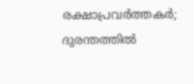രക്ഷാപ്രവര്‍ത്തകര്‍; ദുരന്തത്തില്‍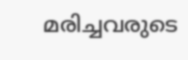മരിച്ചവരുടെ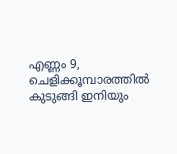എണ്ണം 9, ചെളിക്കൂമ്പാരത്തില്‍ കുടുങ്ങി ഇനിയും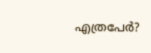എത്രപേര്‍?